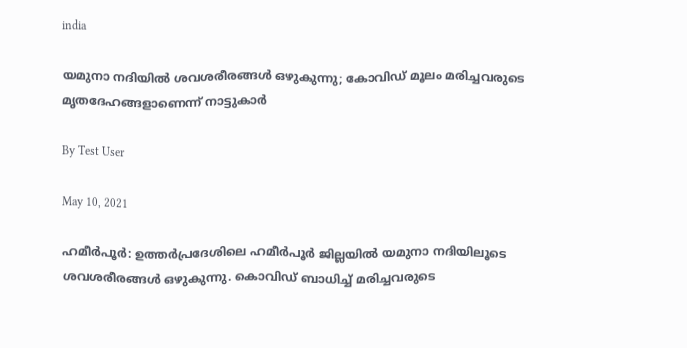india

യമുനാ നദിയില്‍ ശവശരീരങ്ങള്‍ ഒഴുകുന്നു; കോവിഡ് മൂലം മരിച്ചവരുടെ മൃതദേഹങ്ങളാണെന്ന് നാട്ടുകാര്‍

By Test User

May 10, 2021

ഹമീര്‍പൂര്‍: ഉത്തര്‍പ്രദേശിലെ ഹമീര്‍പൂര്‍ ജില്ലയില്‍ യമുനാ നദിയിലൂടെ ശവശരീരങ്ങള്‍ ഒഴുകുന്നു. കൊവിഡ് ബാധിച്ച് മരിച്ചവരുടെ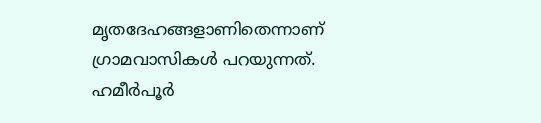മൃതദേഹങ്ങളാണിതെന്നാണ് ഗ്രാമവാസികള്‍ പറയുന്നത്. ഹമീര്‍പൂര്‍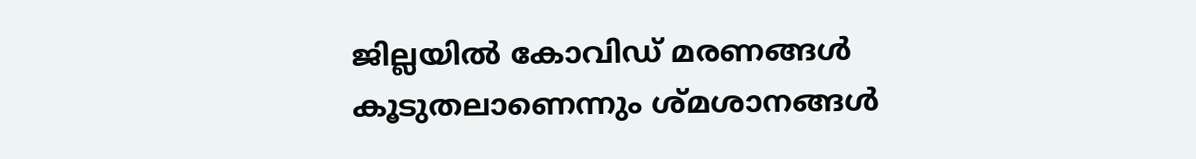ജില്ലയില്‍ കോവിഡ് മരണങ്ങള്‍ കൂടുതലാണെന്നും ശ്മശാനങ്ങള്‍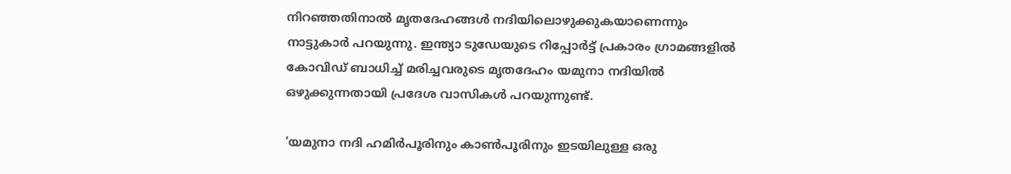നിറഞ്ഞതിനാല്‍ മൃതദേഹങ്ങള്‍ നദിയിലൊഴുക്കുകയാണെന്നും നാട്ടുകാര്‍ പറയുന്നു. ഇന്ത്യാ ടുഡേയുടെ റിപ്പോര്‍ട്ട് പ്രകാരം ഗ്രാമങ്ങളില്‍ കോവിഡ് ബാധിച്ച് മരിച്ചവരുടെ മൃതദേഹം യമുനാ നദിയില്‍ ഒഴുക്കുന്നതായി പ്രദേശ വാസികള്‍ പറയുന്നുണ്ട്.

‘യമുനാ നദി ഹമിര്‍പൂരിനും കാണ്‍പൂരിനും ഇടയിലുള്ള ഒരു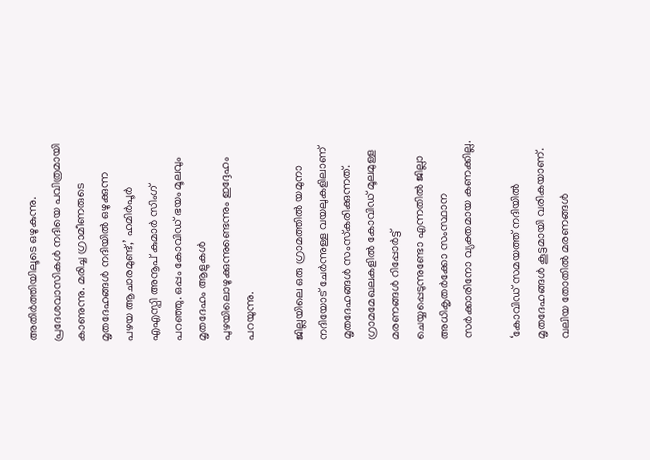അതിര്‍ത്തിയിലൂടെ ഒഴുകുന്നു. പ്രദേശവാസികള്‍ നദിയെ പവിത്രമായി കാണുന്നു. മരിച്ച ഗ്രാമീണരുടെ മൃതദേഹങ്ങള്‍ നദിയില്‍ ഒഴുക്കുന്ന പഴയ ആചാരമുണ്ട്,’ ഹമിര്‍പൂര്‍ എഎസ്പി അനൂപ് കുമാര്‍ സിംഗ് പറഞ്ഞു. ഒപ്പം കോവിഡ് ഭയം മൂലവും മൃതദേഹം ആളുകള്‍ പുഴയിലൊഴുക്കുന്നുണ്ടെന്നും ഇദ്ദേഹം പറയുന്നു.

ജില്ലയിലെ ഒരു ഗ്രാമത്തില്‍ യമുനാ നദിയോട് ചേര്‍ന്നുള്ള വയലുകളിലാണ് മൃതദേഹങ്ങള്‍ സംസ്‌കരിക്കുന്നത്. ഗ്രാമമേഖലകളില്‍ കോവിഡ് മൂലമുള്ള മരണങ്ങള്‍ റിപ്പോര്‍ട്ട് ചെയ്യപ്പെടുന്നുണ്ടോ എന്നതില്‍ ജില്ലാ അധികൃതര്‍ക്കോ സംസ്ഥാന സര്‍ക്കാരിനോ വ്യക്തമായ കണക്കില്ല.

‘കോവിഡ് സമയത്ത് നദിയില്‍ മൃതദേഹങ്ങള്‍ കൂട്ടമായി വരികയാണ്. വലിയ തോതില്‍ മരണങ്ങള്‍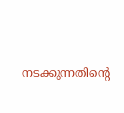നടക്കുന്നതിന്റെ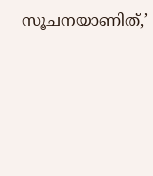സൂചനയാണിത്,’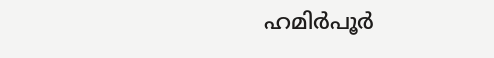ഹമിര്‍പൂര്‍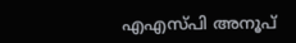എഎസ്പി അനൂപ്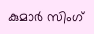കുമാര്‍ സിംഗ്